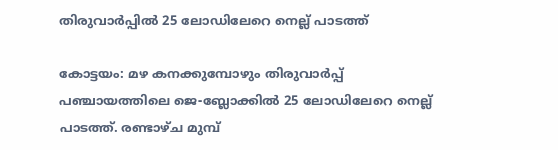തിരുവാര്‍പ്പിൽ 25 ലോഡിലേറെ നെല്ല് പാടത്ത്

കോട്ടയം: മഴ കനക്കുമ്പോഴും തിരുവാര്‍പ്പ് പഞ്ചായത്തിലെ ജെ-ബ്ലോക്കില്‍ 25 ലോഡിലേറെ നെല്ല് പാടത്ത്. രണ്ടാഴ്ച മുമ്പ്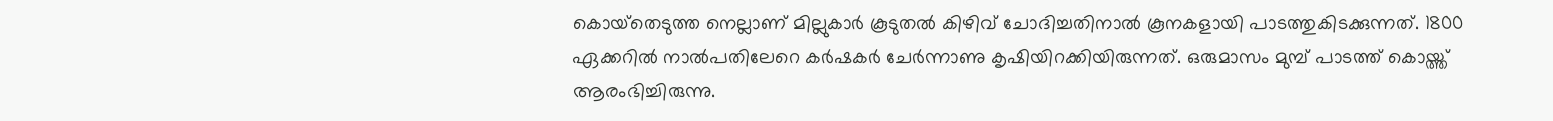കൊയ്‌തെടുത്ത നെല്ലാണ് മില്ലുകാർ കൂടുതൽ കിഴിവ് ചോദിച്ചതിനാൽ കൂനകളായി പാടത്തുകിടക്കുന്നത്. 1800 ഏക്കറില്‍ നാല്‍പതിലേറെ കര്‍ഷകര്‍ ചേര്‍ന്നാണു കൃഷിയിറക്കിയിരുന്നത്. ഒരുമാസം മുമ്പ് പാടത്ത് കൊയ്ത്ത് ആരംഭിച്ചിരുന്നു.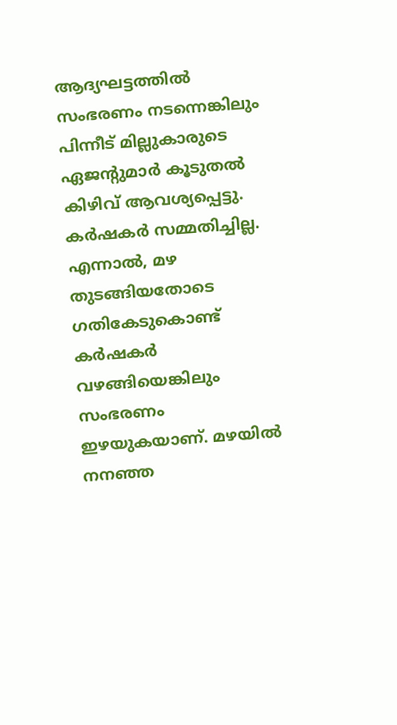ആദ്യഘട്ടത്തിൽ സംഭരണം നടന്നെങ്കിലും പിന്നീട് മില്ലുകാരുടെ ഏജന്‍റുമാർ കൂടുതൽ കിഴിവ് ആവശ്യപ്പെട്ടു. കർഷകർ സമ്മതിച്ചില്ല. എന്നാൽ, മഴ തുടങ്ങിയതോടെ ഗതികേടുകൊണ്ട് കർഷകർ വഴങ്ങിയെങ്കിലും സംഭരണം ഇഴയുകയാണ്. മഴയിൽ നനഞ്ഞ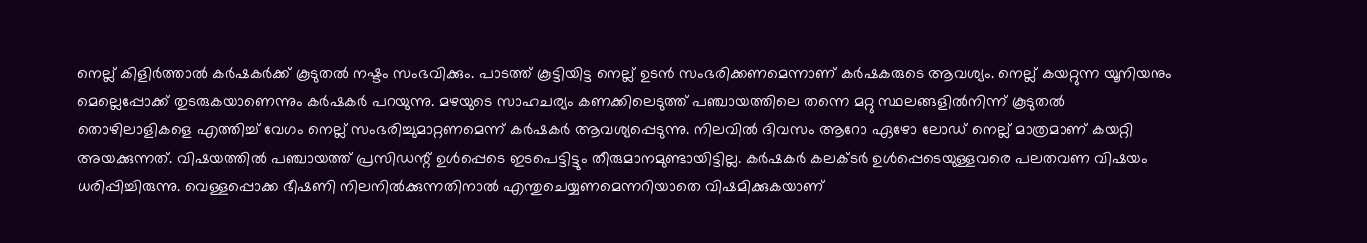നെല്ല് കിളിർത്താൽ കർഷകർക്ക് കൂടുതൽ നഷ്ടം സംഭവിക്കും. പാടത്ത് കൂട്ടിയിട്ട നെല്ല് ഉടൻ സംഭരിക്കണമെന്നാണ് കർഷകരുടെ ആവശ്യം. നെല്ല് കയറ്റുന്ന യൂനിയനും മെല്ലെപ്പോക്ക് തുടരുകയാണെന്നും കർഷകർ പറയുന്നു. മഴയുടെ സാഹചര്യം കണക്കിലെടുത്ത് പഞ്ചായത്തിലെ തന്നെ മറ്റു സ്ഥലങ്ങളില്‍നിന്ന് കൂടുതല്‍ തൊഴിലാളികളെ എത്തിച്ച് വേഗം നെല്ല് സംഭരിച്ചുമാറ്റണമെന്ന് കർഷകർ ആവശ്യപ്പെടുന്നു. നിലവിൽ ദിവസം ആറോ ഏഴോ ലോഡ് നെല്ല് മാത്രമാണ് കയറ്റി അയക്കുന്നത്. വിഷയത്തില്‍ പഞ്ചായത്ത് പ്രസിഡന്റ് ഉള്‍പ്പെടെ ഇടപെട്ടിട്ടും തീരുമാനമുണ്ടായിട്ടില്ല. കര്‍ഷകര്‍ കലക്ടര്‍ ഉള്‍പ്പെടെയുള്ളവരെ പലതവണ വിഷയം ധരിപ്പിച്ചിരുന്നു. വെള്ളപ്പൊക്ക ഭീഷണി നിലനില്‍ക്കുന്നതിനാല്‍ എന്തുചെയ്യണമെന്നറിയാതെ വിഷമിക്കുകയാണ്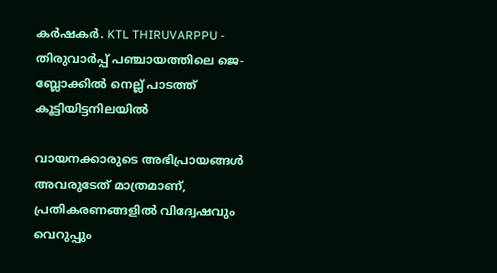കര്‍ഷകര്‍. KTL THIRUVARPPU - തിരുവാര്‍പ്പ് പഞ്ചായത്തിലെ ജെ-ബ്ലോക്കില്‍ നെല്ല് പാടത്ത് കൂട്ടിയിട്ടനിലയിൽ

വായനക്കാരുടെ അഭിപ്രായങ്ങള്‍ അവരുടേത് മാത്രമാണ്, പ്രതികരണങ്ങളിൽ വിദ്വേഷവും വെറുപ്പും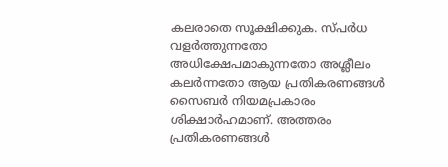കലരാതെ സൂക്ഷിക്കുക. സ്പർധ വളർത്തുന്നതോ അധിക്ഷേപമാകുന്നതോ അശ്ലീലം കലർന്നതോ ആയ പ്രതികരണങ്ങൾ സൈബർ നിയമപ്രകാരം ശിക്ഷാർഹമാണ്. അത്തരം പ്രതികരണങ്ങൾ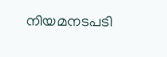നിയമനടപടി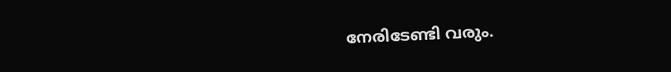നേരിടേണ്ടി വരും.